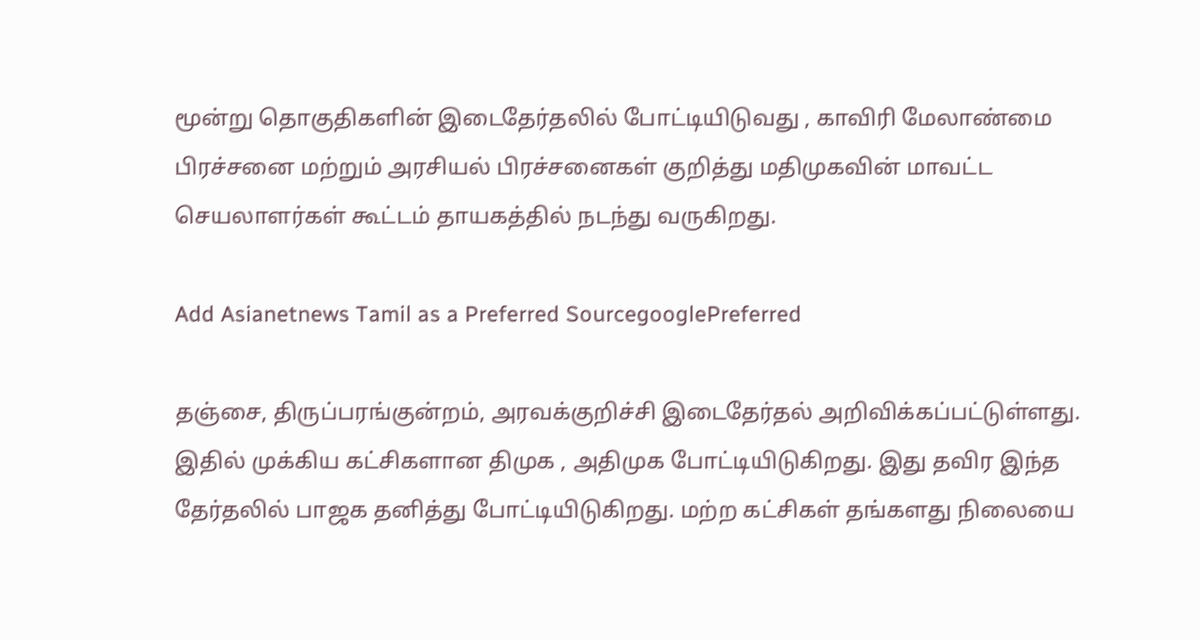மூன்று தொகுதிகளின் இடைதேர்தலில் போட்டியிடுவது , காவிரி மேலாண்மை பிரச்சனை மற்றும் அரசியல் பிரச்சனைகள் குறித்து மதிமுகவின் மாவட்ட செயலாளர்கள் கூட்டம் தாயகத்தில் நடந்து வருகிறது.

Add Asianetnews Tamil as a Preferred SourcegooglePreferred

தஞ்சை, திருப்பரங்குன்றம், அரவக்குறிச்சி இடைதேர்தல் அறிவிக்கப்பட்டுள்ளது. இதில் முக்கிய கட்சிகளான திமுக , அதிமுக போட்டியிடுகிறது. இது தவிர இந்த தேர்தலில் பாஜக தனித்து போட்டியிடுகிறது. மற்ற கட்சிகள் தங்களது நிலையை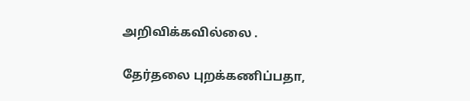அறிவிக்கவில்லை .

தேர்தலை புறக்கணிப்பதா,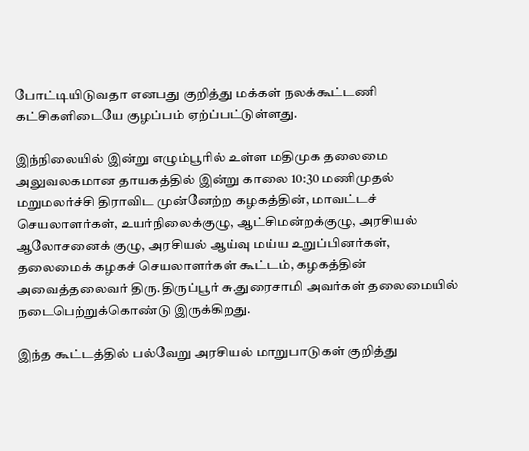போட்டியிடுவதா எனபது குறித்து மக்கள் நலக்கூட்டணி கட்சிகளிடையே குழப்பம் ஏற்ப்பட்டுள்ளது.

இந்நிலையில் இன்று எழும்பூரில் உள்ள மதிமுக தலைமை அலுவலகமான தாயகத்தில் இன்று காலை 10:30 மணிமுதல் மறுமலர்ச்சி திராவிட முன்னேற்ற கழகத்தின், மாவட்டச் செயலாளர்கள், உயர்நிலைக்குழு, ஆட்சிமன்றக்குழு, அரசியல் ஆலோசனைக் குழு, அரசியல் ஆய்வு மய்ய உறுப்பினர்கள், தலைமைக் கழகச் செயலாளர்கள் கூட்டம், கழகத்தின் அவைத்தலைவர் திரு.திருப்பூர் சு.துரைசாமி அவர்கள் தலைமையில் நடைபெற்றுக்கொண்டு இருக்கிறது.

இந்த கூட்டத்தில் பல்வேறு அரசியல் மாறுபாடுகள் குறித்து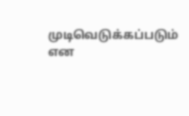முடிவெடுக்கப்படும் என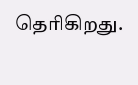தெரிகிறது.